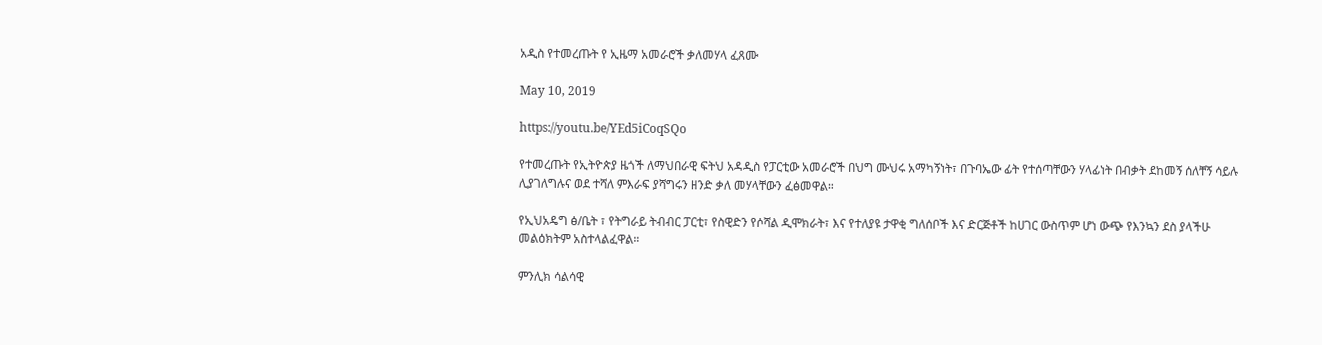አዲስ የተመረጡት የ ኢዜማ አመራሮች ቃለመሃላ ፈጸሙ

May 10, 2019

https://youtu.be/YEd5iCoqSQo

የተመረጡት የኢትዮጵያ ዜጎች ለማህበራዊ ፍትህ አዳዲስ የፓርቲው አመራሮች በህግ ሙህሩ አማካኝነት፣ በጉባኤው ፊት የተሰጣቸውን ሃላፊነት በብቃት ደከመኝ ሰለቸኝ ሳይሉ ሊያገለግሉና ወደ ተሻለ ምእራፍ ያሻግሩን ዘንድ ቃለ መሃላቸውን ፈፅመዋል።

የኢህአዴግ ፅ/ቤት ፣ የትግራይ ትብብር ፓርቲ፣ የስዊድን የሶሻል ዲሞክራት፣ እና የተለያዩ ታዋቂ ግለሰቦች እና ድርጅቶች ከሀገር ውስጥም ሆነ ውጭ የእንኳን ደስ ያላችሁ መልዕክትም አስተላልፈዋል።

ምንሊክ ሳልሳዊ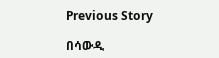Previous Story

በሳውዲ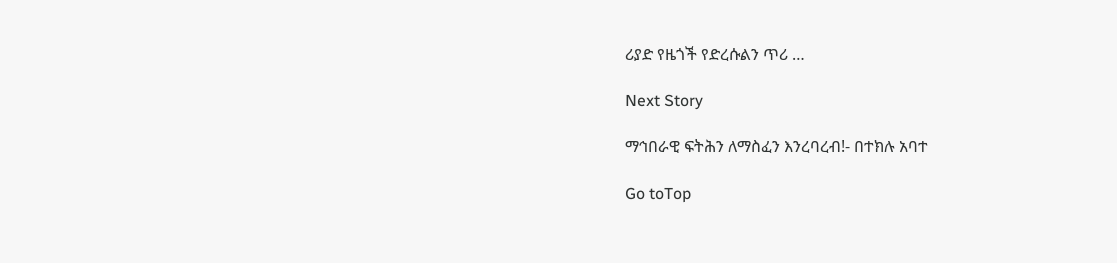ሪያድ የዜጎች የድረሱልን ጥሪ …

Next Story

ማኅበራዊ ፍትሕን ለማስፈን እንረባረብ!- በተክሉ አባተ

Go toTop